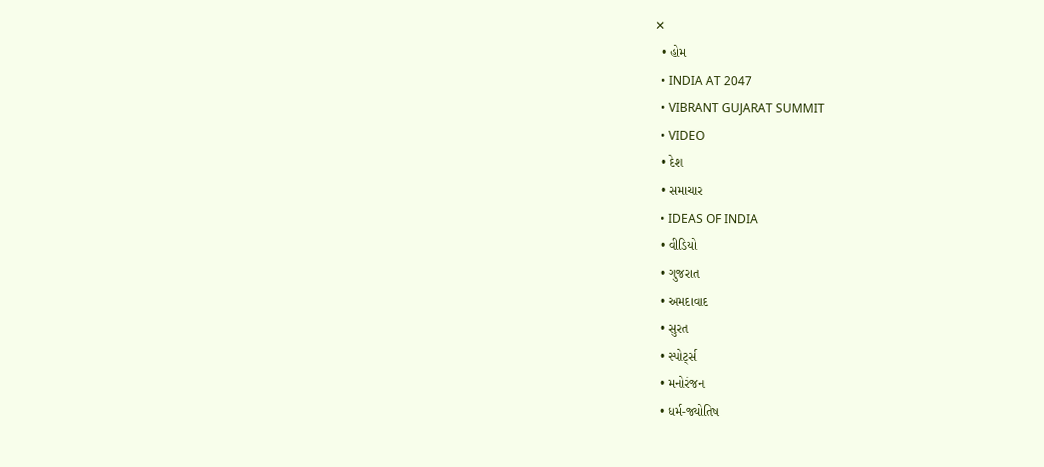✕
  • હોમ
  • INDIA AT 2047
  • VIBRANT GUJARAT SUMMIT
  • VIDEO
  • દેશ
  • સમાચાર
  • IDEAS OF INDIA
  • વીડિયો
  • ગુજરાત
  • અમદાવાદ
  • સુરત
  • સ્પોર્ટ્સ
  • મનોરંજન
  • ધર્મ-જ્યોતિષ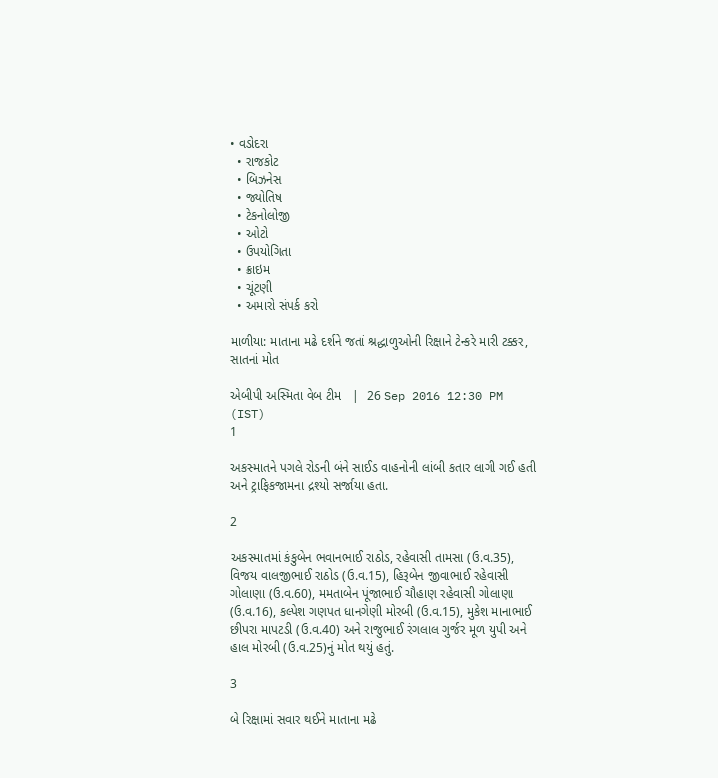• વડોદરા
  • રાજકોટ
  • બિઝનેસ
  • જ્યોતિષ
  • ટેકનોલોજી
  • ઓટો
  • ઉપયોગિતા
  • ક્રાઇમ
  • ચૂંટણી
  • અમારો સંપર્ક કરો

માળીયા: માતાના મઢે દર્શને જતાં શ્રદ્ધાળુઓની રિક્ષાને ટેન્કરે મારી ટક્કર, સાતનાં મોત

એબીપી અસ્મિતા વેબ ટીમ   |  26 Sep 2016 12:30 PM (IST)
1

અકસ્માતને પગલે રોડની બંને સાઈડ વાહનોની લાંબી કતાર લાગી ગઈ હતી અને ટ્રાફિકજામના દ્રશ્યો સર્જાયા હતા.

2

અકસ્માતમાં કંકુબેન ભવાનભાઈ રાઠોડ, રહેવાસી તામસા (ઉ.વ.35), વિજય વાલજીભાઈ રાઠોડ (ઉ.વ.15), હિરૂબેન જીવાભાઈ રહેવાસી ગોલાણા (ઉ.વ.60), મમતાબેન પૂંજાભાઈ ચૌહાણ રહેવાસી ગોલાણા (ઉ.વ.16), કલ્પેશ ગણપત ધાનગેણી મોરબી (ઉ.વ.15), મુકેશ માનાભાઈ છીપરા માપટડી (ઉ.વ.40) અને રાજુભાઈ રંગલાલ ગુર્જર મૂળ યુપી અને હાલ મોરબી (ઉ.વ.25)નું મોત થયું હતું.

3

બે રિક્ષામાં સવાર થઈને માતાના મઢે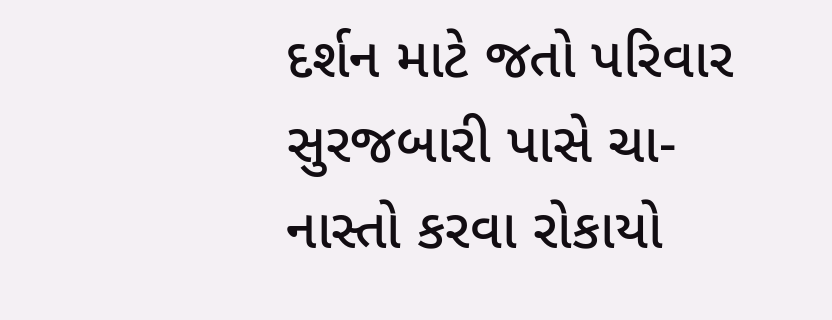દર્શન માટે જતો પરિવાર સુરજબારી પાસે ચા-નાસ્તો કરવા રોકાયો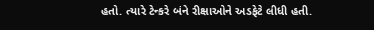હતો. ત્યારે ટેન્કરે બંને રીક્ષાઓને અડફેટે લીધી હતી.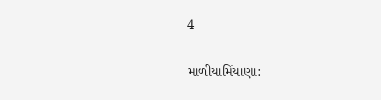4

માળીયામિંયાણા: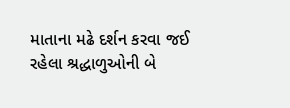માતાના મઢે દર્શન કરવા જઈ રહેલા શ્રદ્ધાળુઓની બે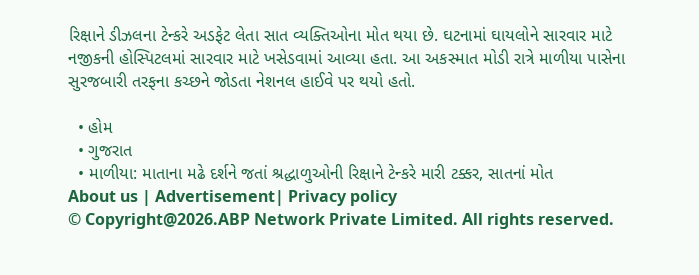રિક્ષાને ડીઝલના ટેન્કરે અડફેટ લેતા સાત વ્યક્તિઓના મોત થયા છે. ઘટનામાં ઘાયલોને સારવાર માટે નજીકની હોસ્પિટલમાં સારવાર માટે ખસેડવામાં આવ્યા હતા. આ અકસ્માત મોડી રાત્રે માળીયા પાસેના સુરજબારી તરફના કચ્છને જોડતા નેશનલ હાઈવે પર થયો હતો.

  • હોમ
  • ગુજરાત
  • માળીયા: માતાના મઢે દર્શને જતાં શ્રદ્ધાળુઓની રિક્ષાને ટેન્કરે મારી ટક્કર, સાતનાં મોત
About us | Advertisement| Privacy policy
© Copyright@2026.ABP Network Private Limited. All rights reserved.